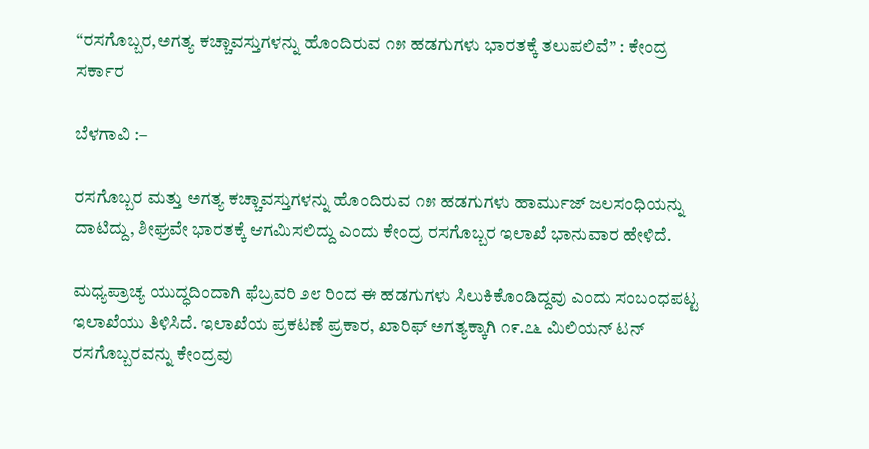“ರಸಗೊಬ್ಬರ,ಅಗತ್ಯ ಕಚ್ಚಾವಸ್ತುಗಳನ್ನು ಹೊಂದಿರುವ ೧೫ ಹಡಗುಗಳು ಭಾರತಕ್ಕೆ ತಲುಪಲಿವೆ” : ಕೇಂದ್ರ ಸರ್ಕಾರ

ಬೆಳಗಾವಿ :–

ರಸಗೊಬ್ಬರ ಮತ್ತು ಅಗತ್ಯ ಕಚ್ಚಾವಸ್ತುಗಳನ್ನು ಹೊಂದಿರುವ ೧೫ ಹಡಗುಗಳು ಹಾರ್ಮುಜ್ ಜಲಸಂಧಿಯನ್ನು ದಾಟಿದ್ದು, ಶೀಘ್ರವೇ ಭಾರತಕ್ಕೆ ಆಗಮಿಸಲಿದ್ದು ಎಂದು ಕೇಂದ್ರ ರಸಗೊಬ್ಬರ ಇಲಾಖೆ ಭಾನುವಾರ ಹೇಳಿದೆ.

ಮಧ್ಯಪ್ರಾಚ್ಯ ಯುದ್ಧದಿಂದಾಗಿ ಫೆಬ್ರವರಿ ೨೮ ರಿಂದ ಈ ಹಡಗುಗಳು ಸಿಲುಕಿಕೊಂಡಿದ್ದವು ಎಂದು ಸಂಬಂಧಪಟ್ಟ ಇಲಾಖೆಯು ತಿಳಿಸಿದೆ. ಇಲಾಖೆಯ ಪ್ರಕಟಣೆ ಪ್ರಕಾರ, ಖಾರಿಫ್ ಅಗತ್ಯಕ್ಕಾಗಿ ೧೯.೭೬ ಮಿಲಿಯನ್ ಟನ್‌ ರಸಗೊಬ್ಬರವನ್ನು ಕೇಂದ್ರವು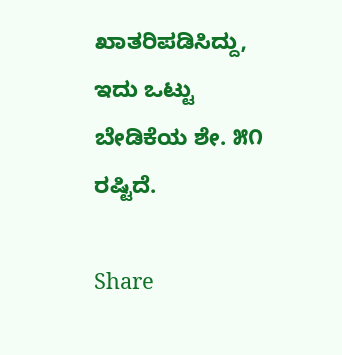ಖಾತರಿಪಡಿಸಿದ್ದು, ಇದು ಒಟ್ಟು ಬೇಡಿಕೆಯ ಶೇ. ೫೧ ರಷ್ಟಿದೆ.

Share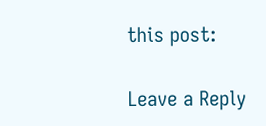this post:

Leave a Reply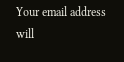Your email address will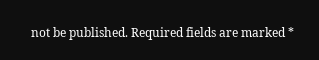not be published. Required fields are marked *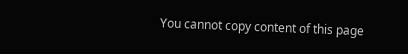You cannot copy content of this page